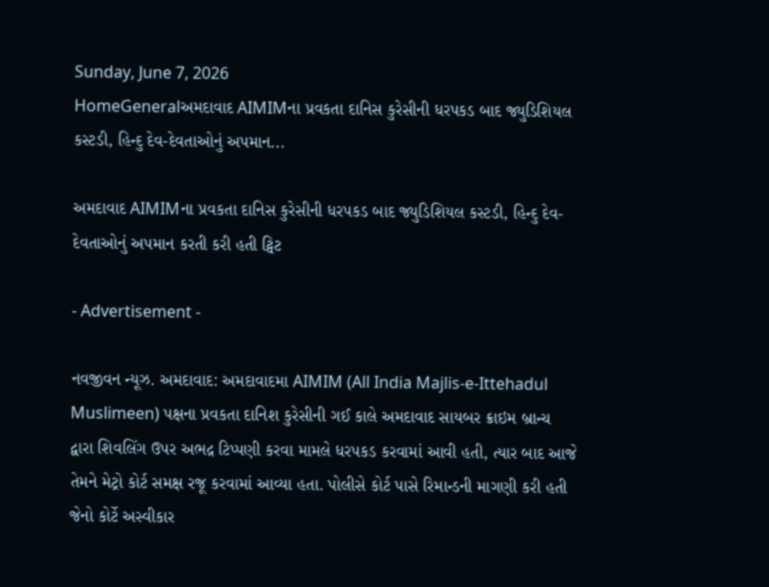Sunday, June 7, 2026
HomeGeneralઅમદાવાદ AIMIMના પ્રવકતા દાનિસ કુરેસીની ધરપકડ બાદ જ્યુડિશિયલ કસ્ટડી, હિન્દુ દેવ-દેવતાઓનું અપમાન...

અમદાવાદ AIMIMના પ્રવકતા દાનિસ કુરેસીની ધરપકડ બાદ જ્યુડિશિયલ કસ્ટડી, હિન્દુ દેવ-દેવતાઓનું અપમાન કરતી કરી હતી ટ્વિટ

- Advertisement -

નવજીવન ન્યૂઝ. અમદાવાદ: અમદાવાદમા AIMIM (All India Majlis-e-Ittehadul Muslimeen) પક્ષના પ્રવકતા દાનિશ કુરેસીની ગઈ કાલે અમદાવાદ સાયબર ક્રાઇમ બ્રાન્ચ દ્વારા શિવલિંગ ઉપર અભદ્ર ટિપ્પણી કરવા મામલે ધરપકડ કરવામાં આવી હતી, ત્યાર બાદ આજે તેમને મેટ્રો કોર્ટ સમક્ષ રજૂ કરવામાં આવ્યા હતા. પોલીસે કોર્ટ પાસે રિમાન્ડની માગણી કરી હતી જેનો કોર્ટે અસ્વીકાર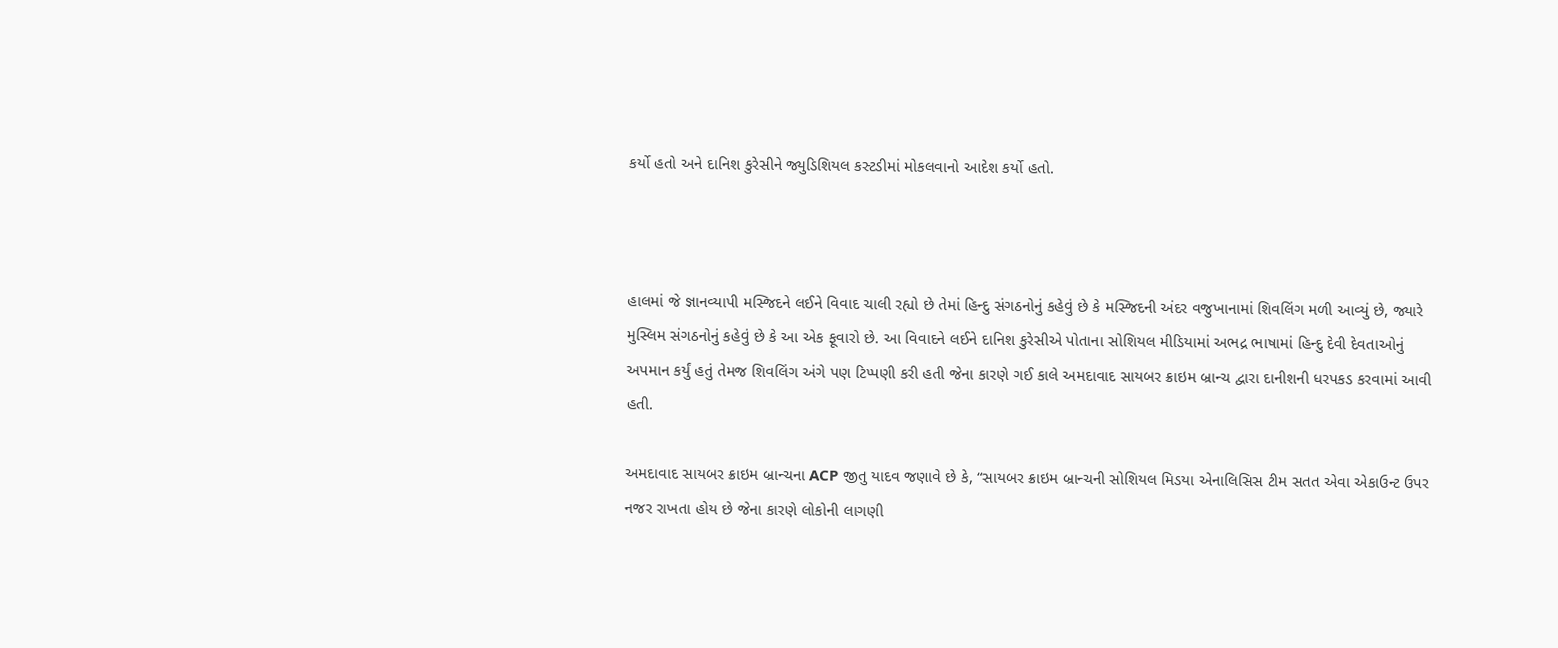કર્યો હતો અને દાનિશ કુરેસીને જ્યુડિશિયલ કસ્ટડીમાં મોકલવાનો આદેશ કર્યો હતો.



હાલમાં જે જ્ઞાનવ્યાપી મસ્જિદને લઈને વિવાદ ચાલી રહ્યો છે તેમાં હિન્દુ સંગઠનોનું કહેવું છે કે મસ્જિદની અંદર વજુખાનામાં શિવલિંગ મળી આવ્યું છે, જ્યારે મુસ્લિમ સંગઠનોનું કહેવું છે કે આ એક ફૂવારો છે. આ વિવાદને લઈને દાનિશ કુરેસીએ પોતાના સોશિયલ મીડિયામાં અભદ્ર ભાષામાં હિન્દુ દેવી દેવતાઓનું અપમાન કર્યું હતું તેમજ શિવલિંગ અંગે પણ ટિપ્પણી કરી હતી જેના કારણે ગઈ કાલે અમદાવાદ સાયબર ક્રાઇમ બ્રાન્ચ દ્વારા દાનીશની ધરપકડ કરવામાં આવી હતી.

અમદાવાદ સાયબર ક્રાઇમ બ્રાન્ચના ACP જીતુ યાદવ જણાવે છે કે, “સાયબર ક્રાઇમ બ્રાન્ચની સોશિયલ મિડયા એનાલિસિસ ટીમ સતત એવા એકાઉન્ટ ઉપર નજર રાખતા હોય છે જેના કારણે લોકોની લાગણી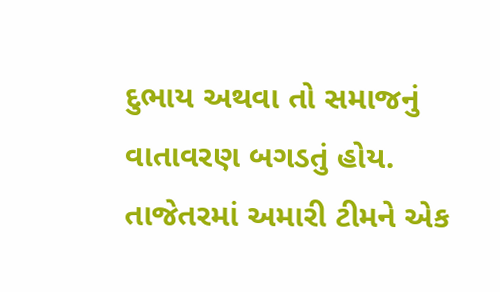દુભાય અથવા તો સમાજનું વાતાવરણ બગડતું હોય. તાજેતરમાં અમારી ટીમને એક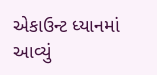એકાઉન્ટ ધ્યાનમાં આવ્યું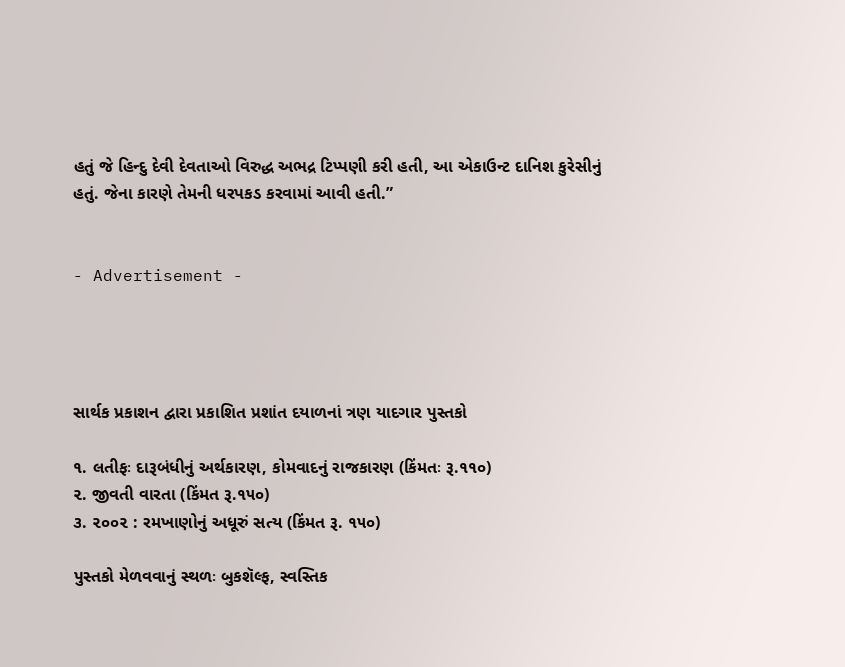હતું જે હિન્દુ દેવી દેવતાઓ વિરુદ્ધ અભદ્ર ટિપ્પણી કરી હતી, આ એકાઉન્ટ દાનિશ કુરેસીનું હતું. જેના કારણે તેમની ધરપકડ કરવામાં આવી હતી.”


- Advertisement -




સાર્થક પ્રકાશન દ્વારા પ્રકાશિત પ્રશાંત દયાળનાં ત્રણ યાદગાર પુસ્તકો

૧. લતીફઃ દારૂબંધીનું અર્થકારણ, કોમવાદનું રાજકારણ (કિંમતઃ રૂ.૧૧૦)
૨. જીવતી વારતા (કિંમત રૂ.૧૫૦)
૩. ૨૦૦૨ : રમખાણોનું અધૂરું સત્ય (કિંમત રૂ. ૧૫૦)

પુસ્તકો મેળવવાનું સ્થળઃ બુકશૅલ્ફ, સ્વસ્તિક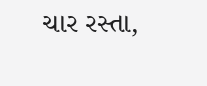ચાર રસ્તા,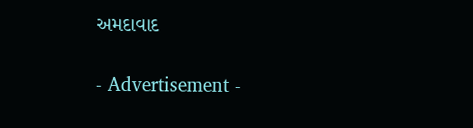અમદાવાદ

- Advertisement -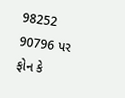98252 90796 પર ફોન કે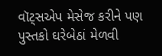વૉટ્સએપ મેસેજ કરીને પણ પુસ્તકો ઘરેબેઠાં મેળવી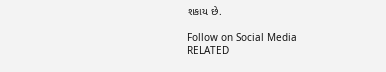શકાય છે.

Follow on Social Media
RELATED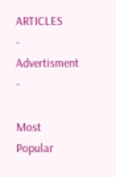ARTICLES
- Advertisment -

Most Popular